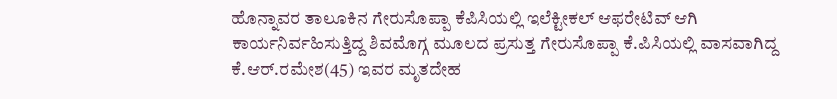ಹೊನ್ನಾವರ ತಾಲೂಕಿನ ಗೇರುಸೊಪ್ಪಾ ಕೆಪಿಸಿಯಲ್ಲಿ ಇಲೆಕ್ಟೀಕಲ್ ಆಫರೇಟಿವ್ ಆಗಿ ಕಾರ್ಯನಿರ್ವಹಿಸುತ್ತಿದ್ದ ಶಿವಮೊಗ್ಗ ಮೂಲದ ಪ್ರಸುತ್ತ ಗೇರುಸೊಪ್ಪಾ ಕೆ.ಪಿಸಿಯಲ್ಲಿ ವಾಸವಾಗಿದ್ದ ಕೆ.ಆರ್.ರಮೇಶ(45) ಇವರ ಮೃತದೇಹ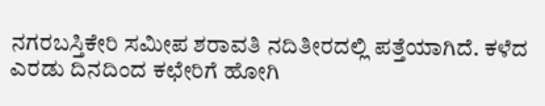ನಗರಬಸ್ತಿಕೇರಿ ಸಮೀಪ ಶರಾವತಿ ನದಿತೀರದಲ್ಲಿ ಪತ್ತೆಯಾಗಿದೆ. ಕಳೆದ ಎರಡು ದಿನದಿಂದ ಕಛೇರಿಗೆ ಹೋಗಿ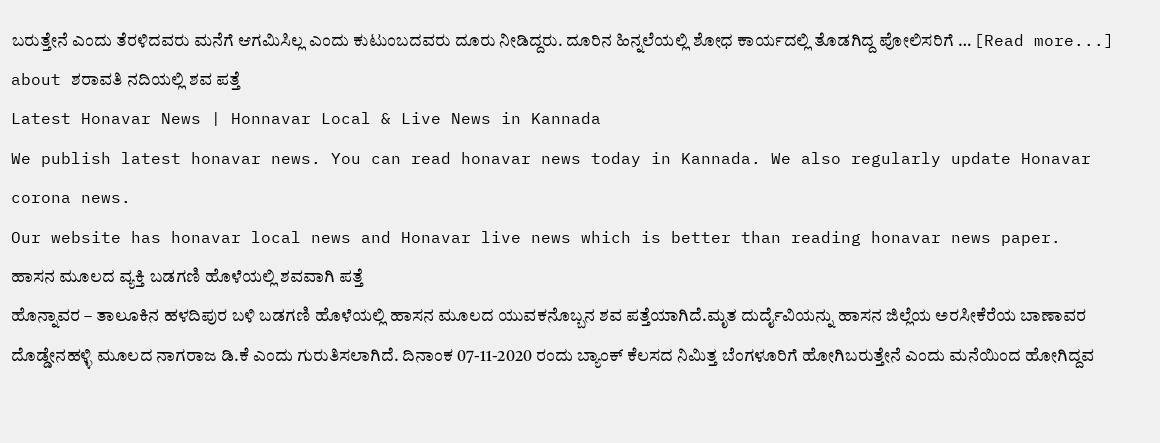ಬರುತ್ತೇನೆ ಎಂದು ತೆರಳಿದವರು ಮನೆಗೆ ಆಗಮಿಸಿಲ್ಲ ಎಂದು ಕುಟುಂಬದವರು ದೂರು ನೀಡಿದ್ದರು. ದೂರಿನ ಹಿನ್ನಲೆಯಲ್ಲಿ ಶೋಧ ಕಾರ್ಯದಲ್ಲಿ ತೊಡಗಿದ್ದ ಪೋಲಿಸರಿಗೆ … [Read more...] about ಶರಾವತಿ ನದಿಯಲ್ಲಿ ಶವ ಪತ್ತೆ
Latest Honavar News | Honnavar Local & Live News in Kannada
We publish latest honavar news. You can read honavar news today in Kannada. We also regularly update Honavar corona news.
Our website has honavar local news and Honavar live news which is better than reading honavar news paper.
ಹಾಸನ ಮೂಲದ ವ್ಯಕ್ತಿ ಬಡಗಣಿ ಹೊಳೆಯಲ್ಲಿ ಶವವಾಗಿ ಪತ್ತೆ
ಹೊನ್ನಾವರ – ತಾಲೂಕಿನ ಹಳದಿಪುರ ಬಳಿ ಬಡಗಣಿ ಹೊಳೆಯಲ್ಲಿ ಹಾಸನ ಮೂಲದ ಯುವಕನೊಬ್ಬನ ಶವ ಪತ್ತೆಯಾಗಿದೆ.ಮೃತ ದುರ್ದೈವಿಯನ್ನು ಹಾಸನ ಜಿಲ್ಲೆಯ ಅರಸೀಕೆರೆಯ ಬಾಣಾವರ ದೊಡ್ಡೇನಹಳ್ಳಿ ಮೂಲದ ನಾಗರಾಜ ಡಿ.ಕೆ ಎಂದು ಗುರುತಿಸಲಾಗಿದೆ. ದಿನಾಂಕ 07-11-2020 ರಂದು ಬ್ಯಾಂಕ್ ಕೆಲಸದ ನಿಮಿತ್ತ ಬೆಂಗಳೂರಿಗೆ ಹೋಗಿಬರುತ್ತೇನೆ ಎಂದು ಮನೆಯಿಂದ ಹೋಗಿದ್ದವ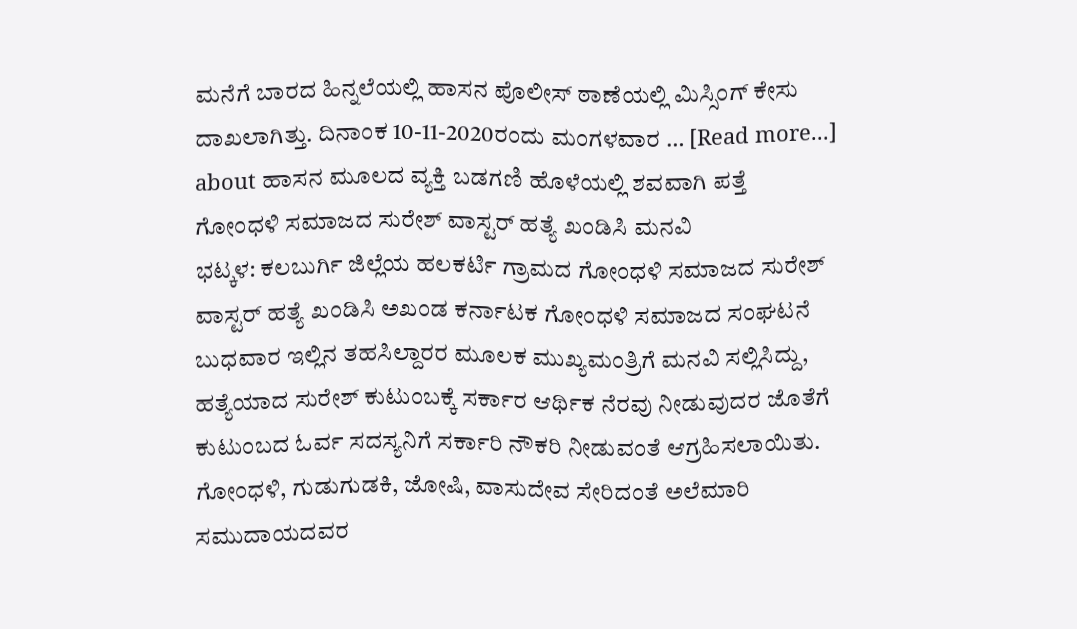ಮನೆಗೆ ಬಾರದ ಹಿನ್ನಲೆಯಲ್ಲಿ ಹಾಸನ ಪೊಲೀಸ್ ಠಾಣೆಯಲ್ಲಿ ಮಿಸ್ಸಿಂಗ್ ಕೇಸು ದಾಖಲಾಗಿತ್ತು. ದಿನಾಂಕ 10-11-2020ರಂದು ಮಂಗಳವಾರ … [Read more...] about ಹಾಸನ ಮೂಲದ ವ್ಯಕ್ತಿ ಬಡಗಣಿ ಹೊಳೆಯಲ್ಲಿ ಶವವಾಗಿ ಪತ್ತೆ
ಗೋಂಧಳಿ ಸಮಾಜದ ಸುರೇಶ್ ವಾಸ್ಟರ್ ಹತ್ಯೆ ಖಂಡಿಸಿ ಮನವಿ
ಭಟ್ಕಳ: ಕಲಬುರ್ಗಿ ಜಿಲ್ಲೆಯ ಹಲಕರ್ಟಿ ಗ್ರಾಮದ ಗೋಂಧಳಿ ಸಮಾಜದ ಸುರೇಶ್ ವಾಸ್ಟರ್ ಹತ್ಯೆ ಖಂಡಿಸಿ ಅಖಂಡ ಕರ್ನಾಟಕ ಗೋಂಧಳಿ ಸಮಾಜದ ಸಂಘಟನೆ ಬುಧವಾರ ಇಲ್ಲಿನ ತಹಸಿಲ್ದಾರರ ಮೂಲಕ ಮುಖ್ಯಮಂತ್ರಿಗೆ ಮನವಿ ಸಲ್ಲಿಸಿದ್ದು, ಹತ್ಯೆಯಾದ ಸುರೇಶ್ ಕುಟುಂಬಕ್ಕೆ ಸರ್ಕಾರ ಆರ್ಥಿಕ ನೆರವು ನೀಡುವುದರ ಜೊತೆಗೆ ಕುಟುಂಬದ ಓರ್ವ ಸದಸ್ಯನಿಗೆ ಸರ್ಕಾರಿ ನೌಕರಿ ನೀಡುವಂತೆ ಆಗ್ರಹಿಸಲಾಯಿತು. ಗೋಂಧಳಿ, ಗುಡುಗುಡಕಿ, ಜೋಷಿ, ವಾಸುದೇವ ಸೇರಿದಂತೆ ಅಲೆಮಾರಿ ಸಮುದಾಯದವರ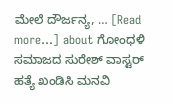ಮೇಲೆ ದೌರ್ಜನ್ಯ, … [Read more...] about ಗೋಂಧಳಿ ಸಮಾಜದ ಸುರೇಶ್ ವಾಸ್ಟರ್ ಹತ್ಯೆ ಖಂಡಿಸಿ ಮನವಿ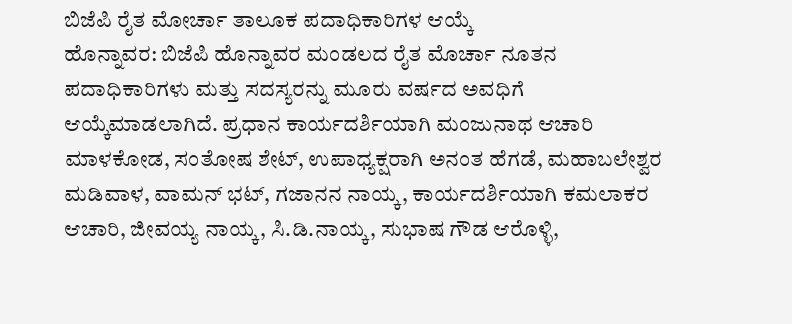ಬಿಜೆಪಿ ರೈತ ಮೋರ್ಚಾ ತಾಲೂಕ ಪದಾಧಿಕಾರಿಗಳ ಆಯ್ಕೆ
ಹೊನ್ನಾವರ: ಬಿಜೆಪಿ ಹೊನ್ನಾವರ ಮಂಡಲದ ರೈತ ಮೊರ್ಚಾ ನೂತನ ಪದಾಧಿಕಾರಿಗಳು ಮತ್ತು ಸದಸ್ಯರನ್ನು ಮೂರು ವರ್ಷದ ಅವಧಿಗೆ ಆಯ್ಕೆಮಾಡಲಾಗಿದೆ. ಪ್ರಧಾನ ಕಾರ್ಯದರ್ಶಿಯಾಗಿ ಮಂಜುನಾಥ ಆಚಾರಿ ಮಾಳಕೋಡ, ಸಂತೋಷ ಶೇಟ್, ಉಪಾಧ್ಯಕ್ಷರಾಗಿ ಅನಂತ ಹೆಗಡೆ, ಮಹಾಬಲೇಶ್ವರ ಮಡಿವಾಳ, ವಾಮನ್ ಭಟ್, ಗಜಾನನ ನಾಯ್ಕ, ಕಾರ್ಯದರ್ಶಿಯಾಗಿ ಕಮಲಾಕರ ಆಚಾರಿ, ಜೀವಯ್ಯ ನಾಯ್ಕ, ಸಿ.ಡಿ.ನಾಯ್ಕ, ಸುಭಾಷ ಗೌಡ ಆರೊಳ್ಳಿ,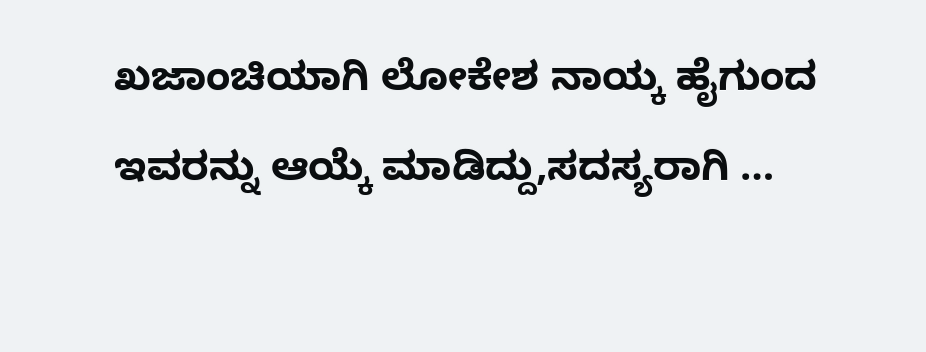ಖಜಾಂಚಿಯಾಗಿ ಲೋಕೇಶ ನಾಯ್ಕ ಹೈಗುಂದ ಇವರನ್ನು ಆಯ್ಕೆ ಮಾಡಿದ್ದು,ಸದಸ್ಯರಾಗಿ …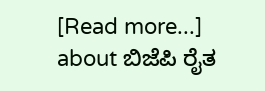[Read more...] about ಬಿಜೆಪಿ ರೈತ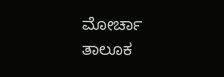ಮೋರ್ಚಾ ತಾಲೂಕ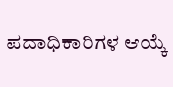ಪದಾಧಿಕಾರಿಗಳ ಆಯ್ಕೆ